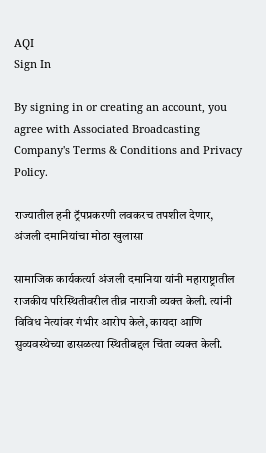AQI
Sign In

By signing in or creating an account, you agree with Associated Broadcasting Company's Terms & Conditions and Privacy Policy.

राज्यातील हनी ट्रॅपप्रकरणी लवकरच तपशील देणार, अंजली दमानियांचा मोठा खुलासा

सामाजिक कार्यकर्त्या अंजली दमानिया यांनी महाराष्ट्रातील राजकीय परिस्थितीवरील तीव्र नाराजी व्यक्त केली. त्यांनी विविध नेत्यांवर गंभीर आरोप केले, कायदा आणि सुव्यवस्थेच्या ढासळत्या स्थितीबद्दल चिंता व्यक्त केली.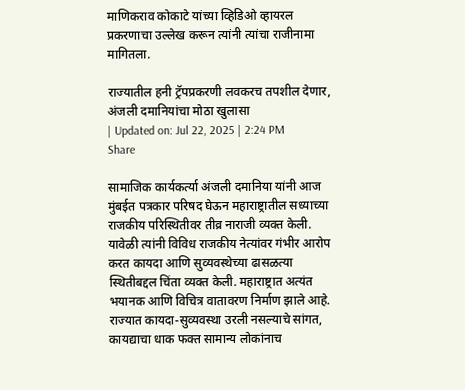माणिकराव कोकाटे यांच्या व्हिडिओ व्हायरल प्रकरणाचा उल्लेख करून त्यांनी त्यांचा राजीनामा मागितला.

राज्यातील हनी ट्रॅपप्रकरणी लवकरच तपशील देणार, अंजली दमानियांचा मोठा खुलासा
| Updated on: Jul 22, 2025 | 2:24 PM
Share

सामाजिक कार्यकर्त्या अंजली दमानिया यांनी आज मुंबईत पत्रकार परिषद घेऊन महाराष्ट्रातील सध्याच्या राजकीय परिस्थितीवर तीव्र नाराजी व्यक्त केली. यावेळी त्यांनी विविध राजकीय नेत्यांवर गंभीर आरोप करत कायदा आणि सुव्यवस्थेच्या ढासळत्या स्थितीबद्दल चिंता व्यक्त केली. महाराष्ट्रात अत्यंत भयानक आणि विचित्र वातावरण निर्माण झाले आहे. राज्यात कायदा-सुव्यवस्था उरली नसल्याचे सांगत, कायद्याचा धाक फक्त सामान्य लोकांनाच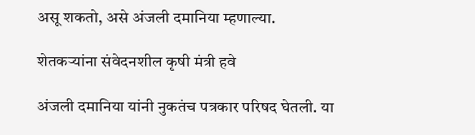असू शकतो, असे अंजली दमानिया म्हणाल्या.

शेतकऱ्यांना संवेदनशील कृषी मंत्री हवे

अंजली दमानिया यांनी नुकतंच पत्रकार परिषद घेतली. या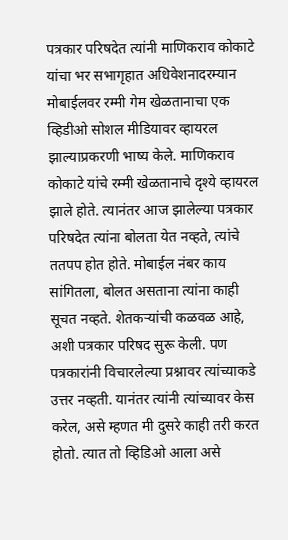पत्रकार परिषदेत त्यांनी माणिकराव कोकाटे यांचा भर सभागृहात अधिवेशनादरम्यान मोबाईलवर रम्मी गेम खेळतानाचा एक व्हिडीओ सोशल मीडियावर व्हायरल झाल्याप्रकरणी भाष्य केले. माणिकराव कोकाटे यांचे रम्मी खेळतानाचे दृश्ये व्हायरल झाले होते. त्यानंतर आज झालेल्या पत्रकार परिषदेत त्यांना बोलता येत नव्हते, त्यांचे ततपप होत होते. मोबाईल नंबर काय सांगितला, बोलत असताना त्यांना काही सूचत नव्हते. शेतकऱ्यांची कळवळ आहे, अशी पत्रकार परिषद सुरू केली. पण पत्रकारांनी विचारलेल्या प्रश्नावर त्यांच्याकडे उत्तर नव्हती. यानंतर त्यांनी त्यांच्यावर केस करेल, असे म्हणत मी दुसरे काही तरी करत होतो. त्यात तो व्हिडिओ आला असे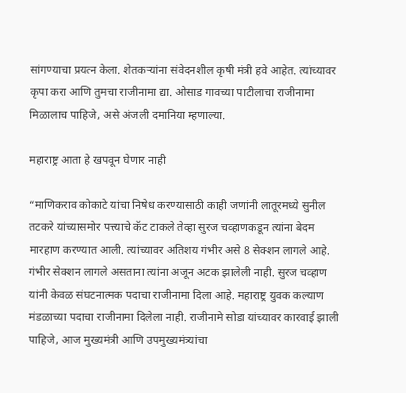सांगण्याचा प्रयत्न केला. शेतकऱ्यांना संवेदनशील कृषी मंत्री हवे आहेत. त्यांच्यावर कृपा करा आणि तुमचा राजीनामा द्या. ओसाड गावच्या पाटीलाचा राजीनामा मिळालाच पाहिजे, असे अंजली दमानिया म्हणाल्या.

महाराष्ट्र आता हे खपवून घेणार नाही

“माणिकराव कोकाटे यांचा निषेध करण्यासाठी काही जणांनी लातूरमध्ये सुनील तटकरे यांच्यासमोर पत्त्याचे कॅट टाकले तेव्हा सुरज चव्हाणकडून त्यांना बेदम मारहाण करण्यात आली. त्यांच्यावर अतिशय गंभीर असे 8 सेक्शन लागले आहे. गंभीर सेक्शन लागले असताना त्यांना अजून अटक झालेली नाही. सुरज चव्हाण यांनी केवळ संघटनात्मक पदाचा राजीनामा दिला आहे. महाराष्ट्र युवक कल्याण मंडळाच्या पदाचा राजीनामा दिलेला नाही. राजीनामे सोडा यांच्यावर कारवाई झाली पाहिजे, आज मुख्यमंत्री आणि उपमुख्यमंत्र्यांचा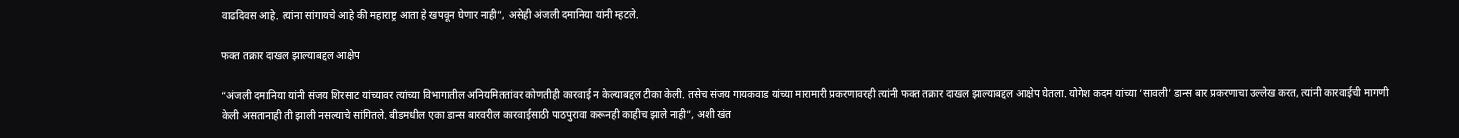वाढदिवस आहे. त्यांना सांगायचे आहे की महाराष्ट्र आता हे खपवून घेणार नाही”, असेही अंजली दमानिया यांनी म्हटले.

फक्त तक्रार दाखल झाल्याबद्दल आक्षेप

“अंजली दमानिया यांनी संजय शिरसाट यांच्यावर त्यांच्या विभागातील अनियमिततांवर कोणतीही कारवाई न केल्याबद्दल टीका केली. तसेच संजय गायकवाड यांच्या मारामारी प्रकरणावरही त्यांनी फक्त तक्रार दाखल झाल्याबद्दल आक्षेप घेतला. योगेश कदम यांच्या ‘सावली’ डान्स बार प्रकरणाचा उल्लेख करत, त्यांनी कारवाईची मागणी केली असतानाही ती झाली नसल्याचे सांगितले. बीडमधील एका डान्स बारवरील कारवाईसाठी पाठपुरावा करूनही काहीच झाले नाही”, अशी खंत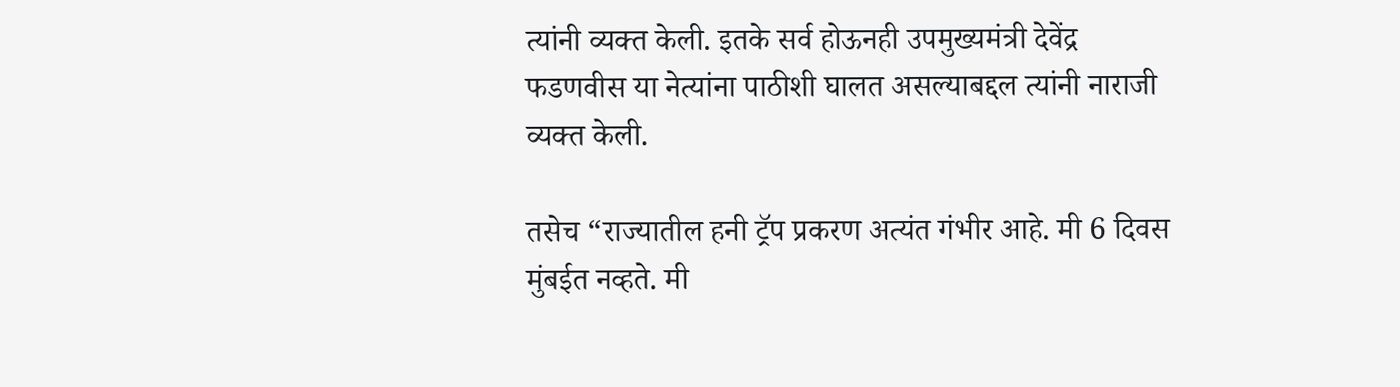त्यांनी व्यक्त केली. इतके सर्व होऊनही उपमुख्यमंत्री देवेंद्र फडणवीस या नेत्यांना पाठीशी घालत असल्याबद्दल त्यांनी नाराजी व्यक्त केली.

तसेच “राज्यातील हनी ट्रॅप प्रकरण अत्यंत गंभीर आहे. मी 6 दिवस मुंबईत नव्हते. मी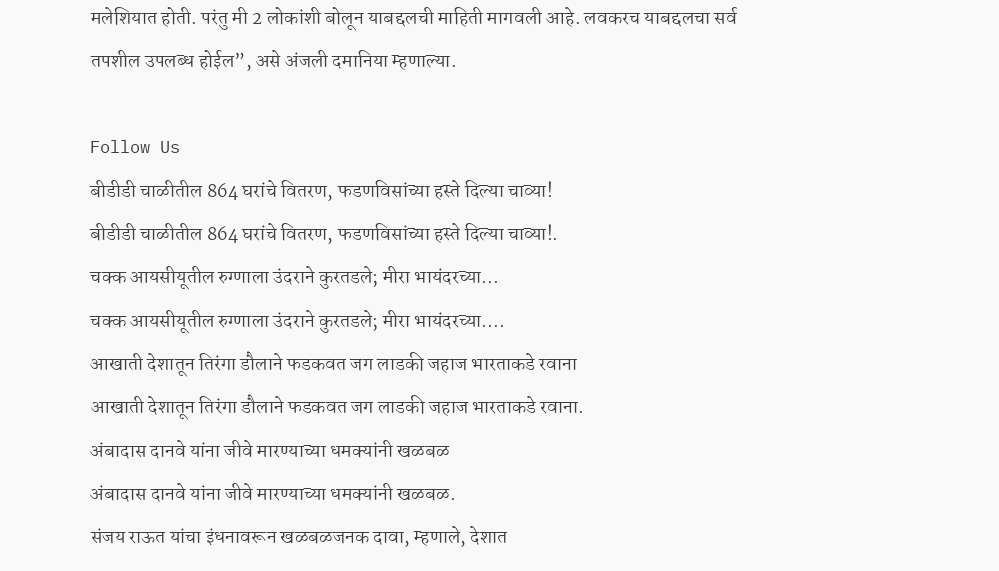मलेशियात होती. परंतु मी 2 लोकांशी बोलून याबद्दलची माहिती मागवली आहे. लवकरच याबद्दलचा सर्व तपशील उपलब्ध होईल”, असे अंजली दमानिया म्हणाल्या.

Follow Us
बीडीडी चाळीतील 864 घरांचे वितरण, फडणविसांच्या हस्ते दिल्या चाव्या!
बीडीडी चाळीतील 864 घरांचे वितरण, फडणविसांच्या हस्ते दिल्या चाव्या!.
चक्क आयसीयूतील रुग्णाला उंदराने कुरतडले; मीरा भायंदरच्या...
चक्क आयसीयूतील रुग्णाला उंदराने कुरतडले; मीरा भायंदरच्या....
आखाती देशातून तिरंगा डौलाने फडकवत जग लाडकी जहाज भारताकडे रवाना
आखाती देशातून तिरंगा डौलाने फडकवत जग लाडकी जहाज भारताकडे रवाना.
अंबादास दानवे यांना जीवे मारण्याच्या धमक्यांनी खळबळ
अंबादास दानवे यांना जीवे मारण्याच्या धमक्यांनी खळबळ.
संजय राऊत यांचा इंधनावरून खळबळजनक दावा, म्हणाले, देशात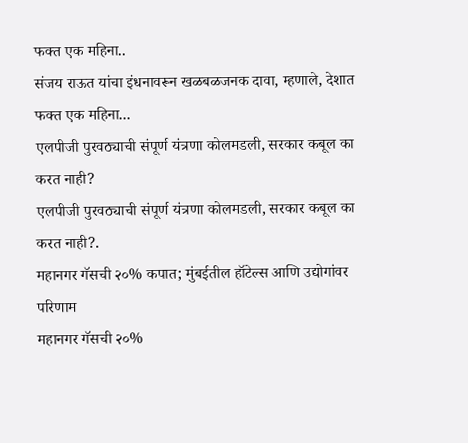फक्त एक महिना..
संजय राऊत यांचा इंधनावरून खळबळजनक दावा, म्हणाले, देशात फक्त एक महिना...
एलपीजी पुरवठ्याची संपूर्ण यंत्रणा कोलमडली, सरकार कबूल का करत नाही?
एलपीजी पुरवठ्याची संपूर्ण यंत्रणा कोलमडली, सरकार कबूल का करत नाही?.
महानगर गॅसची २०% कपात; मुंबईतील हॉटेल्स आणि उद्योगांवर परिणाम
महानगर गॅसची २०%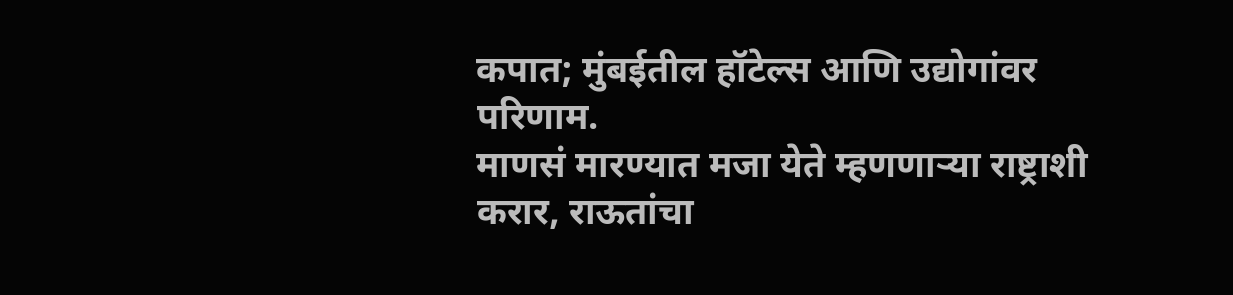कपात; मुंबईतील हॉटेल्स आणि उद्योगांवर परिणाम.
माणसं मारण्यात मजा येते म्हणणाऱ्या राष्ट्राशी करार, राऊतांचा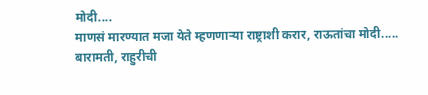मोदी....
माणसं मारण्यात मजा येते म्हणणाऱ्या राष्ट्राशी करार, राऊतांचा मोदी.....
बारामती, राहुरीची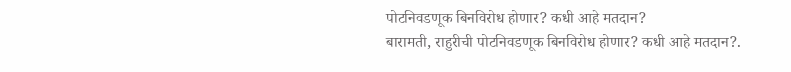पोटनिवडणूक बिनविरोध होणार? कधी आहे मतदान?
बारामती, राहुरीची पोटनिवडणूक बिनविरोध होणार? कधी आहे मतदान?.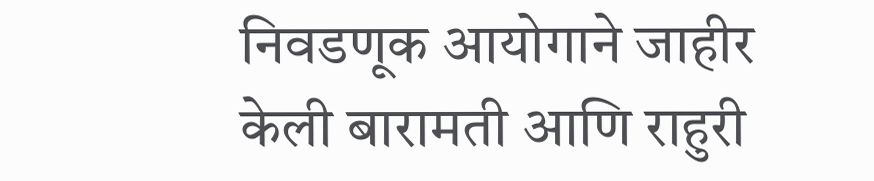निवडणूक आयोगाने जाहीर केली बारामती आणि राहुरी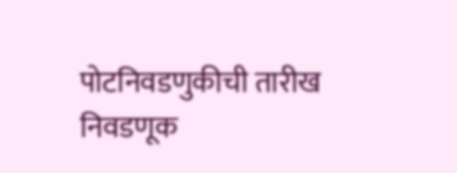पोटनिवडणुकीची तारीख
निवडणूक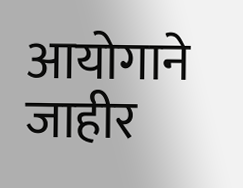आयोगाने जाहीर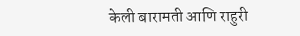केली बारामती आणि राहुरी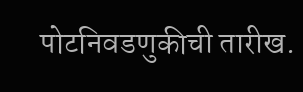पोटनिवडणुकीची तारीख.